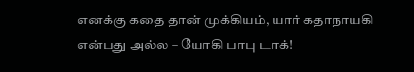எனக்கு கதை தான் முக்கியம், யார் கதாநாயகி என்பது அல்ல – யோகி பாபு டாக்!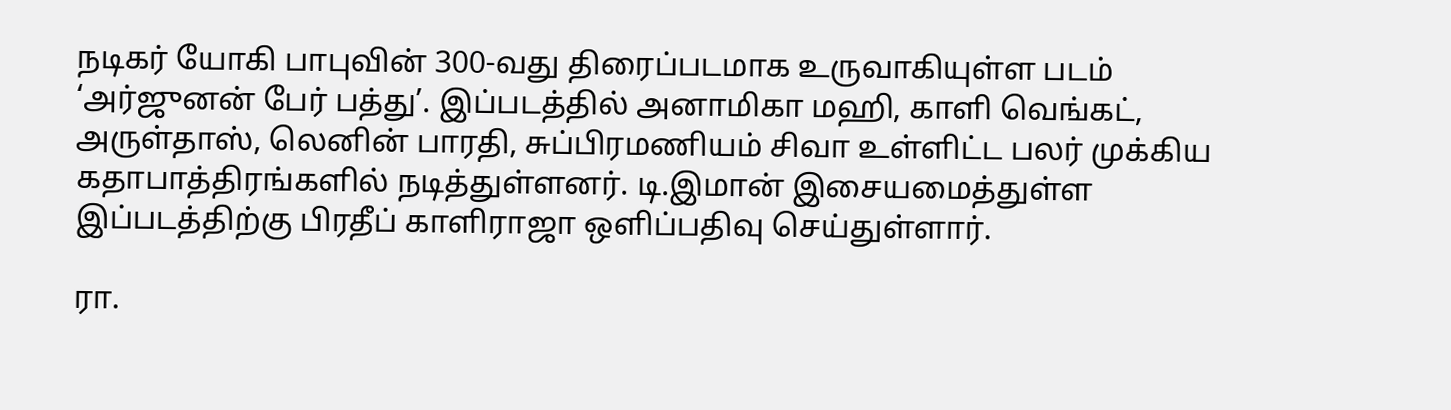நடிகர் யோகி பாபுவின் 300-வது திரைப்படமாக உருவாகியுள்ள படம் ‘அர்ஜுனன் பேர் பத்து’. இப்படத்தில் அனாமிகா மஹி, காளி வெங்கட், அருள்தாஸ், லெனின் பாரதி, சுப்பிரமணியம் சிவா உள்ளிட்ட பலர் முக்கிய கதாபாத்திரங்களில் நடித்துள்ளனர். டி.இமான் இசையமைத்துள்ள இப்படத்திற்கு பிரதீப் காளிராஜா ஒளிப்பதிவு செய்துள்ளார்.

ரா.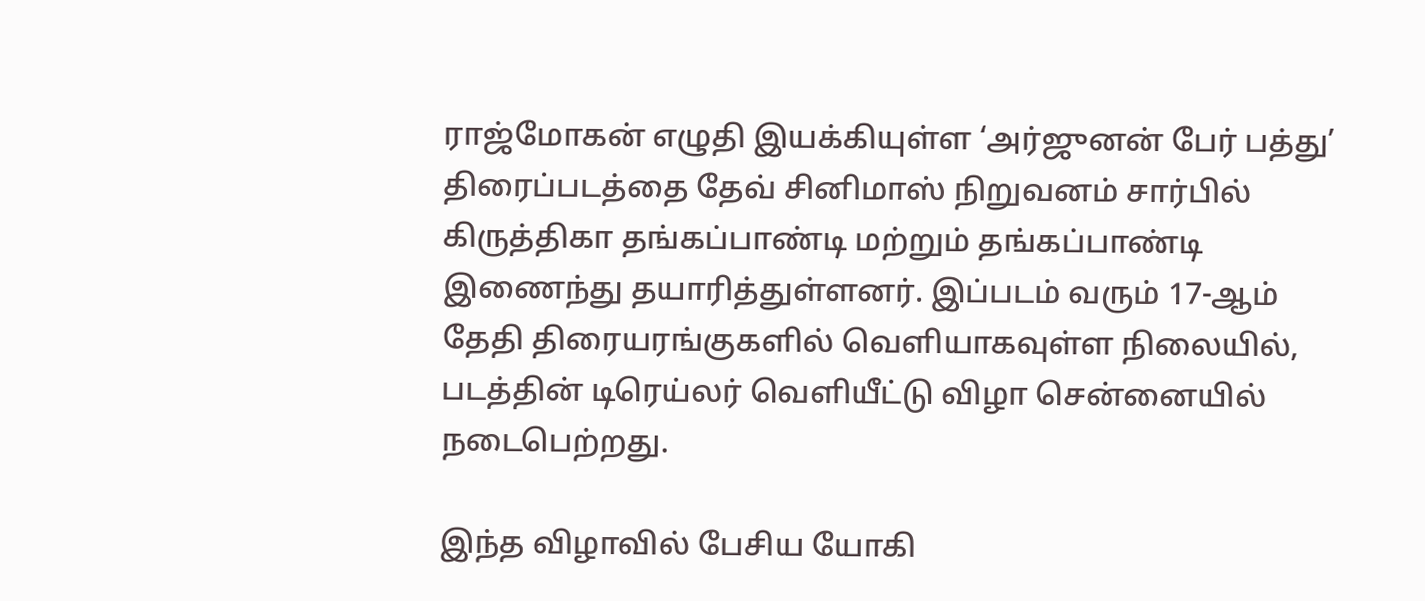ராஜ்மோகன் எழுதி இயக்கியுள்ள ‘அர்ஜுனன் பேர் பத்து’ திரைப்படத்தை தேவ் சினிமாஸ் நிறுவனம் சார்பில் கிருத்திகா தங்கப்பாண்டி மற்றும் தங்கப்பாண்டி இணைந்து தயாரித்துள்ளனர். இப்படம் வரும் 17-ஆம் தேதி திரையரங்குகளில் வெளியாகவுள்ள நிலையில், படத்தின் டிரெய்லர் வெளியீட்டு விழா சென்னையில் நடைபெற்றது.

இந்த விழாவில் பேசிய யோகி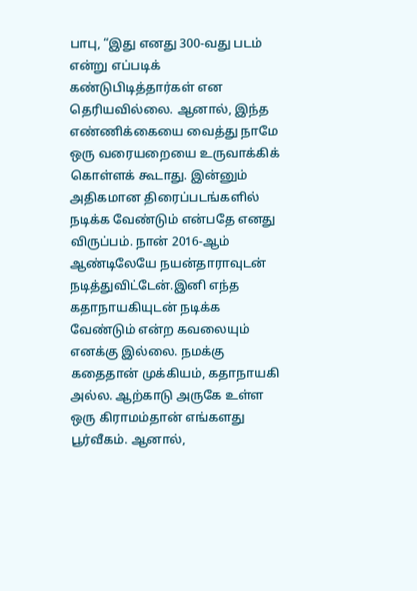பாபு, “இது எனது 300-வது படம் என்று எப்படிக் கண்டுபிடித்தார்கள் என தெரியவில்லை. ஆனால், இந்த எண்ணிக்கையை வைத்து நாமே ஒரு வரையறையை உருவாக்கிக் கொள்ளக் கூடாது. இன்னும் அதிகமான திரைப்படங்களில் நடிக்க வேண்டும் என்பதே எனது விருப்பம். நான் 2016-ஆம் ஆண்டிலேயே நயன்தாராவுடன் நடித்துவிட்டேன்.இனி எந்த கதாநாயகியுடன் நடிக்க வேண்டும் என்ற கவலையும் எனக்கு இல்லை. நமக்கு கதைதான் முக்கியம், கதாநாயகி அல்ல. ஆற்காடு அருகே உள்ள ஒரு கிராமம்தான் எங்களது பூர்வீகம். ஆனால்,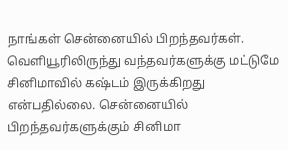நாங்கள் சென்னையில் பிறந்தவர்கள். வெளியூரிலிருந்து வந்தவர்களுக்கு மட்டுமே சினிமாவில் கஷ்டம் இருக்கிறது என்பதில்லை. சென்னையில் பிறந்தவர்களுக்கும் சினிமா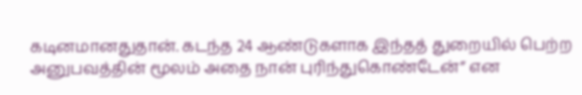கடினமானதுதான். கடந்த 24 ஆண்டுகளாக இந்தத் துறையில் பெற்ற அனுபவத்தின் மூலம் அதை நான் புரிந்துகொண்டேன்” என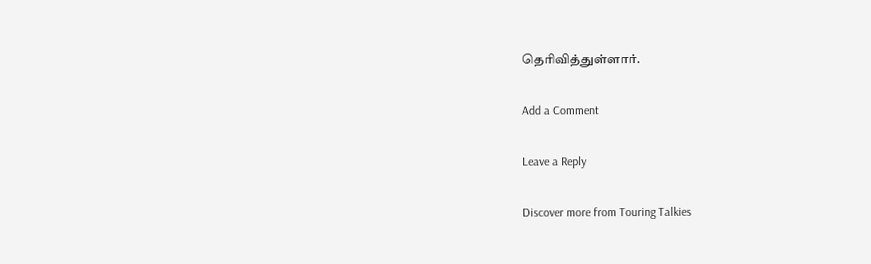தெரிவித்துள்ளார்.

Add a Comment

Leave a Reply

Discover more from Touring Talkies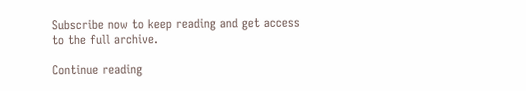Subscribe now to keep reading and get access to the full archive.

Continue reading